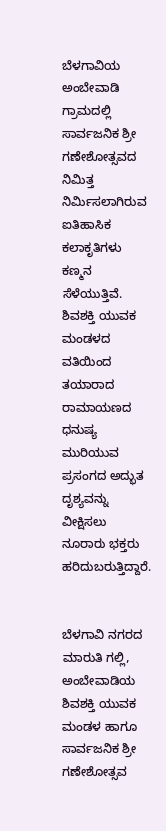ಬೆಳಗಾವಿಯ ಅಂಬೇವಾಡಿ ಗ್ರಾಮದಲ್ಲಿ ಸಾರ್ವಜನಿಕ ಶ್ರೀ ಗಣೇಶೋತ್ಸವದ ನಿಮಿತ್ತ ನಿರ್ಮಿಸಲಾಗಿರುವ ಐತಿಹಾಸಿಕ ಕಲಾಕೃತಿಗಳು ಕಣ್ಮನ ಸೆಳೆಯುತ್ತಿವೆ. ಶಿವಶಕ್ತಿ ಯುವಕ ಮಂಡಳದ ವತಿಯಿಂದ ತಯಾರಾದ ರಾಮಾಯಣದ ಧನುಷ್ಯ ಮುರಿಯುವ ಪ್ರಸಂಗದ ಅದ್ಭುತ ದೃಶ್ಯವನ್ನು ವೀಕ್ಷಿಸಲು ನೂರಾರು ಭಕ್ತರು ಹರಿದುಬರುತ್ತಿದ್ದಾರೆ.


ಬೆಳಗಾವಿ ನಗರದ ಮಾರುತಿ ಗಲ್ಲಿ, ಅಂಬೇವಾಡಿಯ ಶಿವಶಕ್ತಿ ಯುವಕ ಮಂಡಳ ಹಾಗೂ ಸಾರ್ವಜನಿಕ ಶ್ರೀ ಗಣೇಶೋತ್ಸವ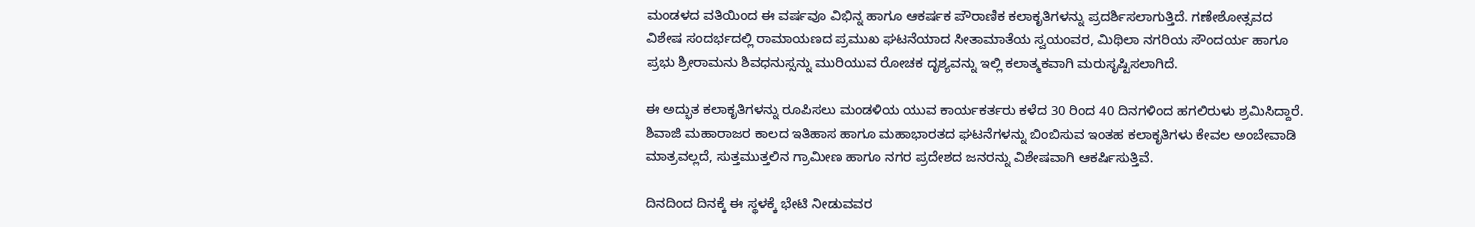ಮಂಡಳದ ವತಿಯಿಂದ ಈ ವರ್ಷವೂ ವಿಭಿನ್ನ ಹಾಗೂ ಆಕರ್ಷಕ ಪೌರಾಣಿಕ ಕಲಾಕೃತಿಗಳನ್ನು ಪ್ರದರ್ಶಿಸಲಾಗುತ್ತಿದೆ. ಗಣೇಶೋತ್ಸವದ ವಿಶೇಷ ಸಂದರ್ಭದಲ್ಲಿ ರಾಮಾಯಣದ ಪ್ರಮುಖ ಘಟನೆಯಾದ ಸೀತಾಮಾತೆಯ ಸ್ವಯಂವರ, ಮಿಥಿಲಾ ನಗರಿಯ ಸೌಂದರ್ಯ ಹಾಗೂ ಪ್ರಭು ಶ್ರೀರಾಮನು ಶಿವಧನುಸ್ಸನ್ನು ಮುರಿಯುವ ರೋಚಕ ದೃಶ್ಯವನ್ನು ಇಲ್ಲಿ ಕಲಾತ್ಮಕವಾಗಿ ಮರುಸೃಷ್ಟಿಸಲಾಗಿದೆ.

ಈ ಅದ್ಭುತ ಕಲಾಕೃತಿಗಳನ್ನು ರೂಪಿಸಲು ಮಂಡಳಿಯ ಯುವ ಕಾರ್ಯಕರ್ತರು ಕಳೆದ 30 ರಿಂದ 40 ದಿನಗಳಿಂದ ಹಗಲಿರುಳು ಶ್ರಮಿಸಿದ್ದಾರೆ. ಶಿವಾಜಿ ಮಹಾರಾಜರ ಕಾಲದ ಇತಿಹಾಸ ಹಾಗೂ ಮಹಾಭಾರತದ ಘಟನೆಗಳನ್ನು ಬಿಂಬಿಸುವ ಇಂತಹ ಕಲಾಕೃತಿಗಳು ಕೇವಲ ಅಂಬೇವಾಡಿ ಮಾತ್ರವಲ್ಲದೆ, ಸುತ್ತಮುತ್ತಲಿನ ಗ್ರಾಮೀಣ ಹಾಗೂ ನಗರ ಪ್ರದೇಶದ ಜನರನ್ನು ವಿಶೇಷವಾಗಿ ಆಕರ್ಷಿಸುತ್ತಿವೆ.

ದಿನದಿಂದ ದಿನಕ್ಕೆ ಈ ಸ್ಥಳಕ್ಕೆ ಭೇಟಿ ನೀಡುವವರ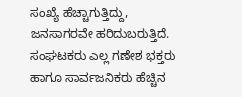ಸಂಖ್ಯೆ ಹೆಚ್ಚಾಗುತ್ತಿದ್ದು, ಜನಸಾಗರವೇ ಹರಿದುಬರುತ್ತಿದೆ. ಸಂಘಟಕರು ಎಲ್ಲ ಗಣೇಶ ಭಕ್ತರು ಹಾಗೂ ಸಾರ್ವಜನಿಕರು ಹೆಚ್ಚಿನ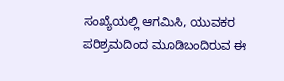ಸಂಖ್ಯೆಯಲ್ಲಿ ಆಗಮಿಸಿ, ಯುವಕರ ಪರಿಶ್ರಮದಿಂದ ಮೂಡಿಬಂದಿರುವ ಈ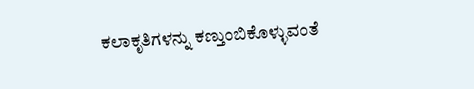ಕಲಾಕೃತಿಗಳನ್ನು ಕಣ್ತುಂಬಿಕೊಳ್ಳುವಂತೆ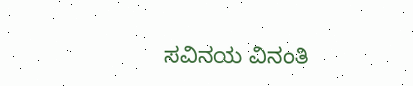ಸವಿನಯ ವಿನಂತಿ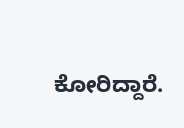ಕೋರಿದ್ದಾರೆ.